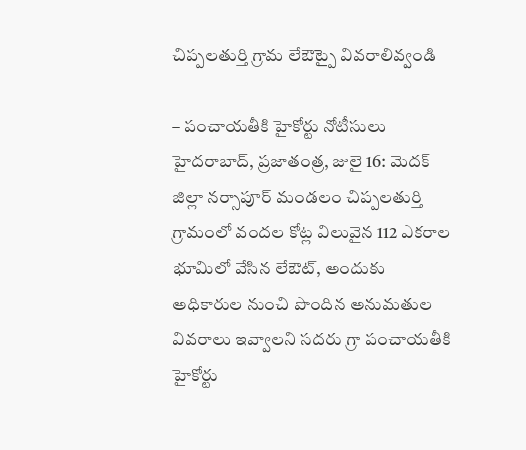చిప్పలతుర్తి గ్రామ లేఔట్పై వివరాలివ్వండి

– పంచాయతీకి హైకోర్టు నోటీసులు హైదరాబాద్, ప్రజాతంత్ర, జులై 16: మెదక్ జిల్లా నర్సాపూర్ మండలం చిప్పలతుర్తి గ్రామంలో వందల కోట్ల విలువైన 112 ఎకరాల భూమిలో వేసిన లేఔట్, అందుకు అధికారుల నుంచి పొందిన అనుమతుల వివరాలు ఇవ్వాలని సదరు గ్రా పంచాయతీకి హైకోర్టు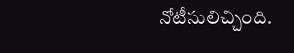నోటీసులిచ్చింది.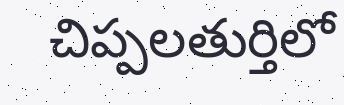చిప్పలతుర్తిలో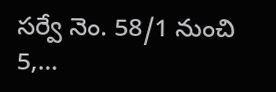సర్వే నెం. 58/1 నుంచి 5,…